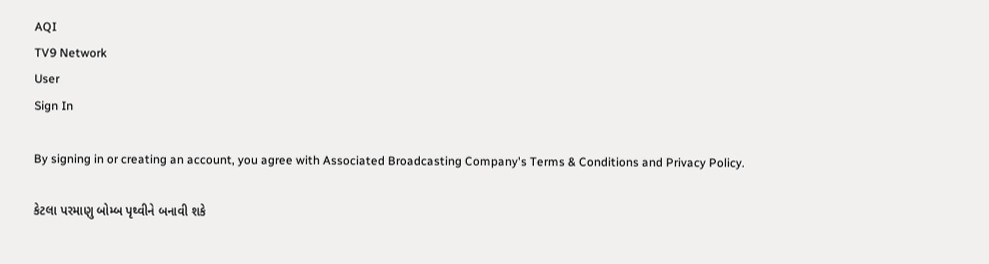AQI
TV9 Network
User
Sign In

By signing in or creating an account, you agree with Associated Broadcasting Company's Terms & Conditions and Privacy Policy.

કેટલા પરમાણુ બોમ્બ પૃથ્વીને બનાવી શકે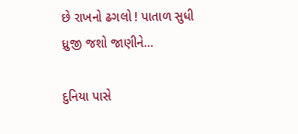છે રાખનો ઢગલો ! પાતાળ સુધી ધ્રુજી જશો જાણીને…

દુનિયા પાસે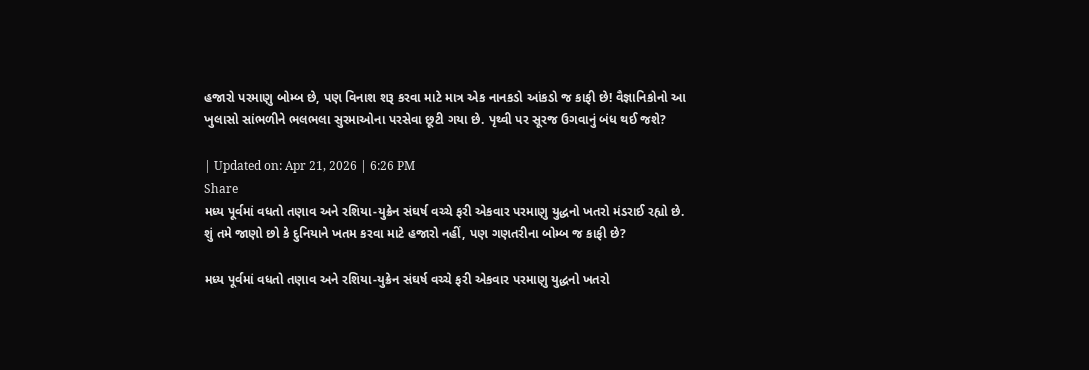હજારો પરમાણુ બોમ્બ છે, પણ વિનાશ શરૂ કરવા માટે માત્ર એક નાનકડો આંકડો જ કાફી છે! વૈજ્ઞાનિકોનો આ ખુલાસો સાંભળીને ભલભલા સુરમાઓના પરસેવા છૂટી ગયા છે. પૃથ્વી પર સૂરજ ઉગવાનું બંધ થઈ જશે?

| Updated on: Apr 21, 2026 | 6:26 PM
Share
મધ્ય પૂર્વમાં વધતો તણાવ અને રશિયા-યુક્રેન સંઘર્ષ વચ્ચે ફરી એકવાર પરમાણુ યુદ્ધનો ખતરો મંડરાઈ રહ્યો છે. શું તમે જાણો છો કે દુનિયાને ખતમ કરવા માટે હજારો નહીં, પણ ગણતરીના બોમ્બ જ કાફી છે?

મધ્ય પૂર્વમાં વધતો તણાવ અને રશિયા-યુક્રેન સંઘર્ષ વચ્ચે ફરી એકવાર પરમાણુ યુદ્ધનો ખતરો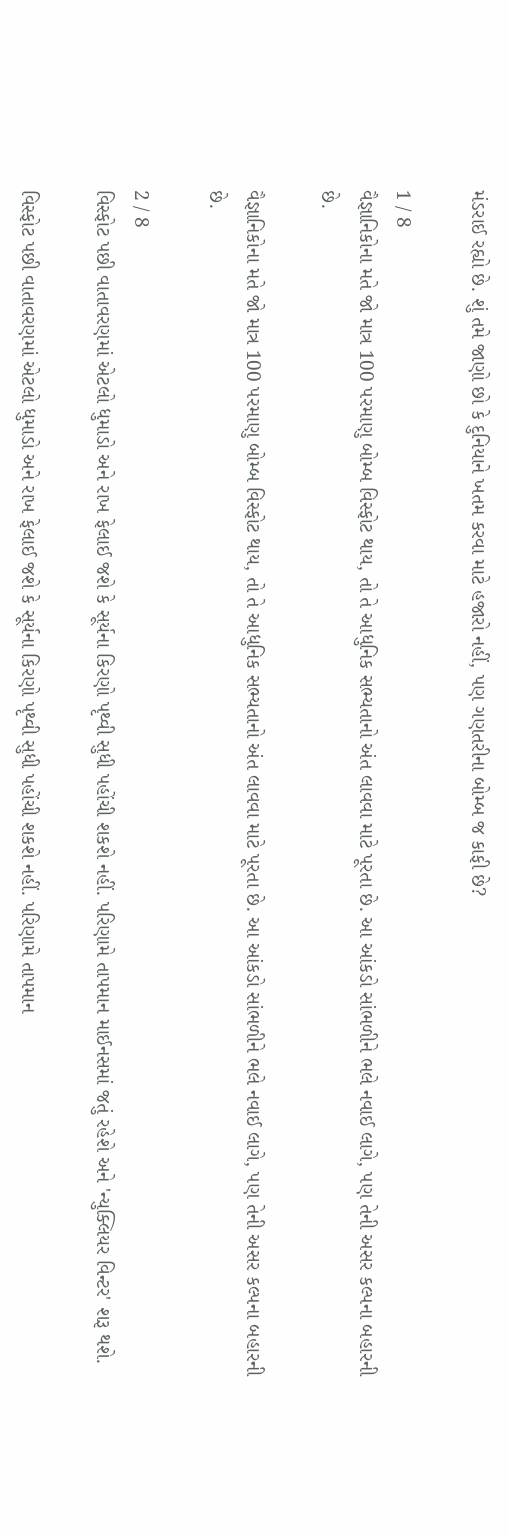મંડરાઈ રહ્યો છે. શું તમે જાણો છો કે દુનિયાને ખતમ કરવા માટે હજારો નહીં, પણ ગણતરીના બોમ્બ જ કાફી છે?

1 / 8
વૈજ્ઞાનિકોના મતે જો માત્ર 100 પરમાણુ બોમ્બ વિસ્ફોટ થાય, તો તે આધુનિક સભ્યતાનો અંત લાવવા માટે પૂરતા છે. આ આંકડો સાંભળીને ભલે નવાઈ લાગે, પણ તેની અસર કલ્પના બહારની છે.

વૈજ્ઞાનિકોના મતે જો માત્ર 100 પરમાણુ બોમ્બ વિસ્ફોટ થાય, તો તે આધુનિક સભ્યતાનો અંત લાવવા માટે પૂરતા છે. આ આંકડો સાંભળીને ભલે નવાઈ લાગે, પણ તેની અસર કલ્પના બહારની છે.

2 / 8
વિસ્ફોટ પછી વાતાવરણમાં એટલો ધુમાડો અને રાખ ફેલાઈ જશે કે સૂર્યના કિરણો પૃથ્વી સુધી પહોંચી શકશે નહીં. પરિણામે તાપમાન માઈનસમાં જતું રહેશે અને 'ન્યુક્લિયર વિન્ટર' શરૂ થશે.

વિસ્ફોટ પછી વાતાવરણમાં એટલો ધુમાડો અને રાખ ફેલાઈ જશે કે સૂર્યના કિરણો પૃથ્વી સુધી પહોંચી શકશે નહીં. પરિણામે તાપમાન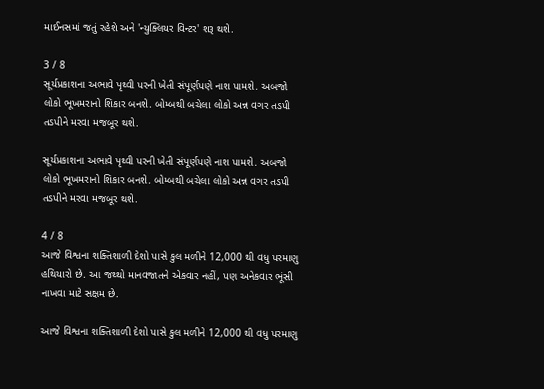માઈનસમાં જતું રહેશે અને 'ન્યુક્લિયર વિન્ટર' શરૂ થશે.

3 / 8
સૂર્યપ્રકાશના અભાવે પૃથ્વી પરની ખેતી સંપૂર્ણપણે નાશ પામશે. અબજો લોકો ભૂખમરાનો શિકાર બનશે. બોમ્બથી બચેલા લોકો અન્ન વગર તડપી તડપીને મરવા મજબૂર થશે.

સૂર્યપ્રકાશના અભાવે પૃથ્વી પરની ખેતી સંપૂર્ણપણે નાશ પામશે. અબજો લોકો ભૂખમરાનો શિકાર બનશે. બોમ્બથી બચેલા લોકો અન્ન વગર તડપી તડપીને મરવા મજબૂર થશે.

4 / 8
આજે વિશ્વના શક્તિશાળી દેશો પાસે કુલ મળીને 12,000 થી વધુ પરમાણુ હથિયારો છે. આ જથ્થો માનવજાતને એકવાર નહીં, પણ અનેકવાર ભૂંસી નાખવા માટે સક્ષમ છે.

આજે વિશ્વના શક્તિશાળી દેશો પાસે કુલ મળીને 12,000 થી વધુ પરમાણુ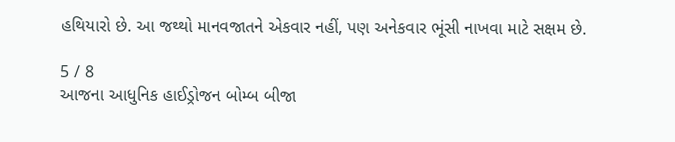હથિયારો છે. આ જથ્થો માનવજાતને એકવાર નહીં, પણ અનેકવાર ભૂંસી નાખવા માટે સક્ષમ છે.

5 / 8
આજના આધુનિક હાઈડ્રોજન બોમ્બ બીજા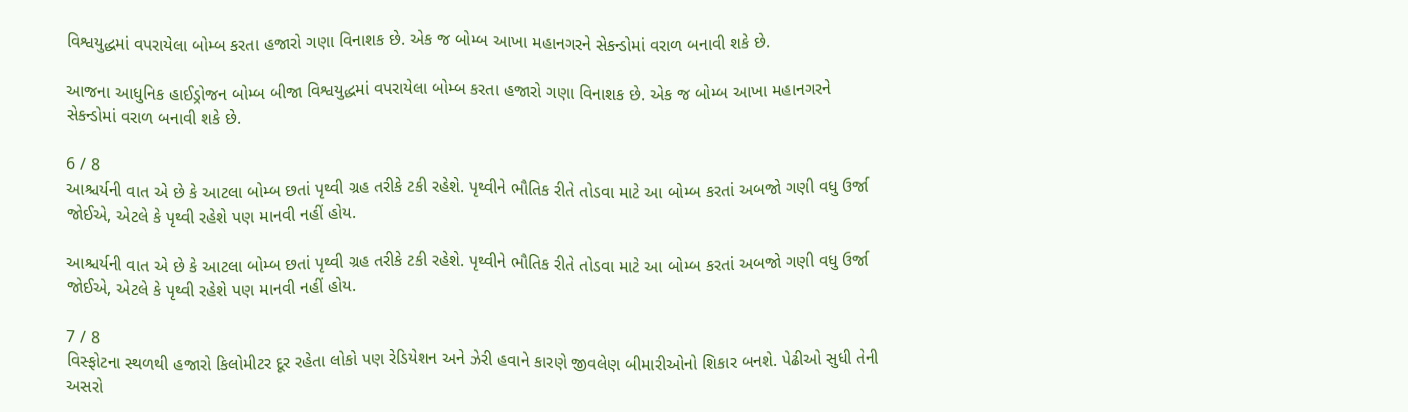વિશ્વયુદ્ધમાં વપરાયેલા બોમ્બ કરતા હજારો ગણા વિનાશક છે. એક જ બોમ્બ આખા મહાનગરને સેકન્ડોમાં વરાળ બનાવી શકે છે.

આજના આધુનિક હાઈડ્રોજન બોમ્બ બીજા વિશ્વયુદ્ધમાં વપરાયેલા બોમ્બ કરતા હજારો ગણા વિનાશક છે. એક જ બોમ્બ આખા મહાનગરને સેકન્ડોમાં વરાળ બનાવી શકે છે.

6 / 8
આશ્ચર્યની વાત એ છે કે આટલા બોમ્બ છતાં પૃથ્વી ગ્રહ તરીકે ટકી રહેશે. પૃથ્વીને ભૌતિક રીતે તોડવા માટે આ બોમ્બ કરતાં અબજો ગણી વધુ ઉર્જા જોઈએ, એટલે કે પૃથ્વી રહેશે પણ માનવી નહીં હોય.

આશ્ચર્યની વાત એ છે કે આટલા બોમ્બ છતાં પૃથ્વી ગ્રહ તરીકે ટકી રહેશે. પૃથ્વીને ભૌતિક રીતે તોડવા માટે આ બોમ્બ કરતાં અબજો ગણી વધુ ઉર્જા જોઈએ, એટલે કે પૃથ્વી રહેશે પણ માનવી નહીં હોય.

7 / 8
વિસ્ફોટના સ્થળથી હજારો કિલોમીટર દૂર રહેતા લોકો પણ રેડિયેશન અને ઝેરી હવાને કારણે જીવલેણ બીમારીઓનો શિકાર બનશે. પેઢીઓ સુધી તેની અસરો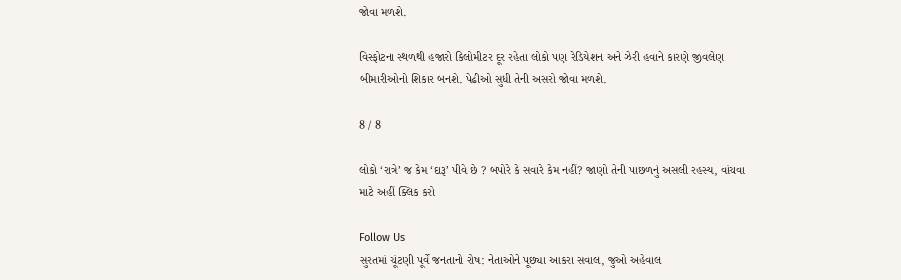જોવા મળશે.

વિસ્ફોટના સ્થળથી હજારો કિલોમીટર દૂર રહેતા લોકો પણ રેડિયેશન અને ઝેરી હવાને કારણે જીવલેણ બીમારીઓનો શિકાર બનશે. પેઢીઓ સુધી તેની અસરો જોવા મળશે.

8 / 8

લોકો ‘રાત્રે’ જ કેમ ‘દારૂ’ પીવે છે ? બપોરે કે સવારે કેમ નહીં? જાણો તેની પાછળનું અસલી રહસ્ય, વાંચવા માટે અહીં ક્લિક કરો

Follow Us
સુરતમાં ચૂંટણી પૂર્વે જનતાનો રોષ: નેતાઓને પૂછ્યા આકરા સવાલ, જુઓ અહેવાલ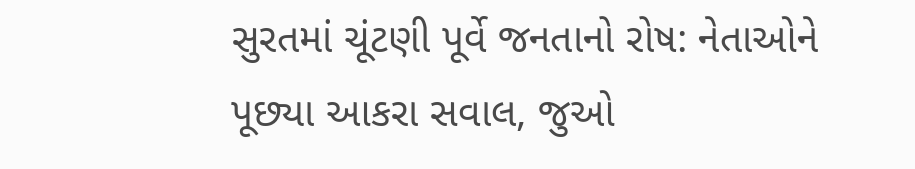સુરતમાં ચૂંટણી પૂર્વે જનતાનો રોષ: નેતાઓને પૂછ્યા આકરા સવાલ, જુઓ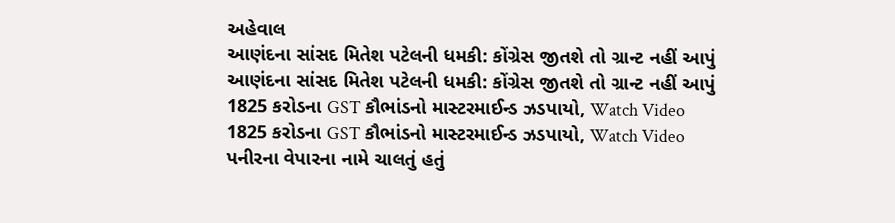અહેવાલ
આણંદના સાંસદ મિતેશ પટેલની ધમકી: કોંગ્રેસ જીતશે તો ગ્રાન્ટ નહીં આપું
આણંદના સાંસદ મિતેશ પટેલની ધમકી: કોંગ્રેસ જીતશે તો ગ્રાન્ટ નહીં આપું
1825 કરોડના GST કૌભાંડનો માસ્ટરમાઈન્ડ ઝડપાયો, Watch Video
1825 કરોડના GST કૌભાંડનો માસ્ટરમાઈન્ડ ઝડપાયો, Watch Video
પનીરના વેપારના નામે ચાલતું હતું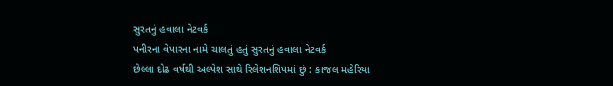સુરતનું હવાલા નેટવર્ક
પનીરના વેપારના નામે ચાલતું હતું સુરતનું હવાલા નેટવર્ક
છેલ્લા દોઢ વર્ષથી અલ્પેશ સાથે રિલેશનશિપમાં છું : કાજલ મહેરિયા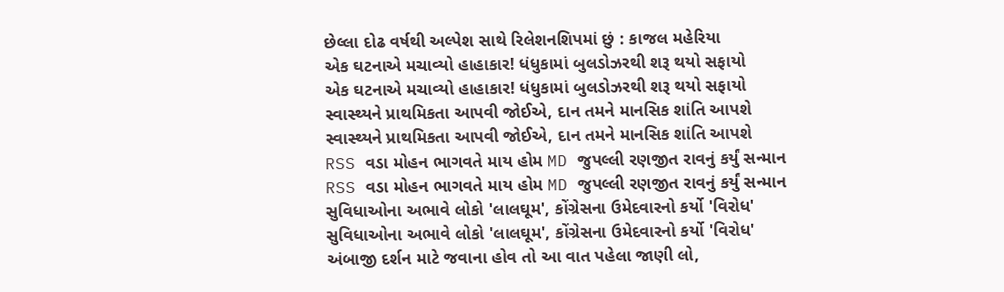છેલ્લા દોઢ વર્ષથી અલ્પેશ સાથે રિલેશનશિપમાં છું : કાજલ મહેરિયા
એક ઘટનાએ મચાવ્યો હાહાકાર! ધંધુકામાં બુલડોઝરથી શરૂ થયો સફાયો
એક ઘટનાએ મચાવ્યો હાહાકાર! ધંધુકામાં બુલડોઝરથી શરૂ થયો સફાયો
સ્વાસ્થ્યને પ્રાથમિકતા આપવી જોઈએ, દાન તમને માનસિક શાંતિ આપશે
સ્વાસ્થ્યને પ્રાથમિકતા આપવી જોઈએ, દાન તમને માનસિક શાંતિ આપશે
RSS વડા મોહન ભાગવતે માય હોમ MD જુપલ્લી રણજીત રાવનું કર્યું સન્માન
RSS વડા મોહન ભાગવતે માય હોમ MD જુપલ્લી રણજીત રાવનું કર્યું સન્માન
સુવિધાઓના અભાવે લોકો 'લાલઘૂમ', કોંગ્રેસના ઉમેદવારનો કર્યો 'વિરોધ'
સુવિધાઓના અભાવે લોકો 'લાલઘૂમ', કોંગ્રેસના ઉમેદવારનો કર્યો 'વિરોધ'
અંબાજી દર્શન માટે જવાના હોવ તો આ વાત પહેલા જાણી લો,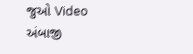જુઓ Video
અંબાજી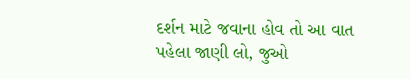દર્શન માટે જવાના હોવ તો આ વાત પહેલા જાણી લો, જુઓ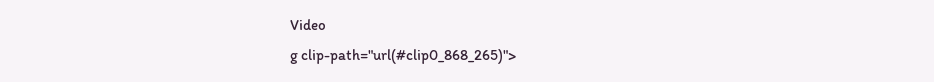Video
g clip-path="url(#clip0_868_265)">